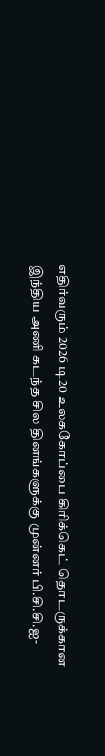எதிர்வரும் 2026 டி20 உலககோப்பை கிரிக்கெட் தொடருக்கான இந்திய அணி கடந்த சில தினங்களுக்கு முன்னர் பி.சி.சி.ஐ-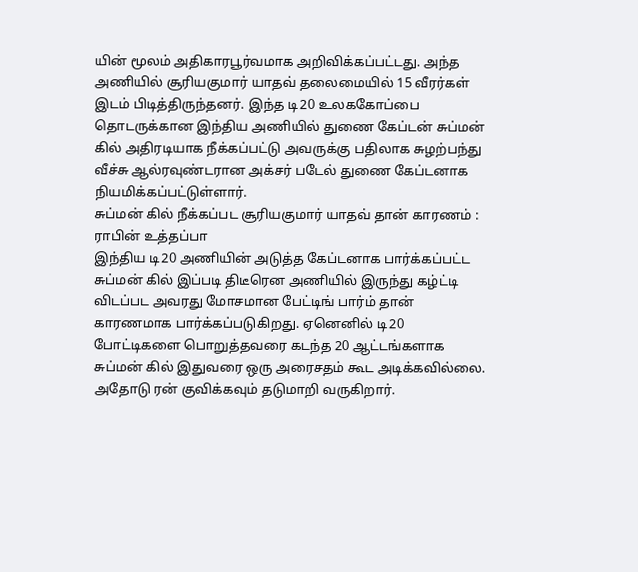யின் மூலம் அதிகாரபூர்வமாக அறிவிக்கப்பட்டது. அந்த அணியில் சூரியகுமார் யாதவ் தலைமையில் 15 வீரர்கள் இடம் பிடித்திருந்தனர். இந்த டி20 உலககோப்பை தொடருக்கான இந்திய அணியில் துணை கேப்டன் சுப்மன் கில் அதிரடியாக நீக்கப்பட்டு அவருக்கு பதிலாக சுழற்பந்து வீச்சு ஆல்ரவுண்டரான அக்சர் படேல் துணை கேப்டனாக நியமிக்கப்பட்டுள்ளார்.
சுப்மன் கில் நீக்கப்பட சூரியகுமார் யாதவ் தான் காரணம் : ராபின் உத்தப்பா
இந்திய டி20 அணியின் அடுத்த கேப்டனாக பார்க்கப்பட்ட சுப்மன் கில் இப்படி திடீரென அணியில் இருந்து கழ்ட்டி விடப்பட அவரது மோசமான பேட்டிங் பார்ம் தான் காரணமாக பார்க்கப்படுகிறது. ஏனெனில் டி20 போட்டிகளை பொறுத்தவரை கடந்த 20 ஆட்டங்களாக சுப்மன் கில் இதுவரை ஒரு அரைசதம் கூட அடிக்கவில்லை. அதோடு ரன் குவிக்கவும் தடுமாறி வருகிறார்.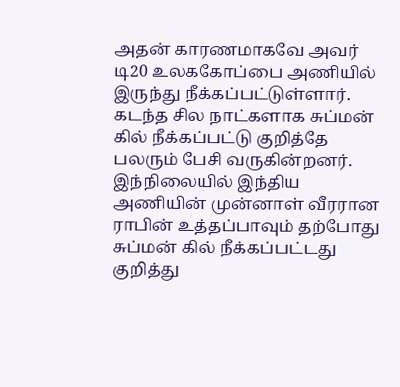அதன் காரணமாகவே அவர் டி20 உலககோப்பை அணியில் இருந்து நீக்கப்பட்டுள்ளார். கடந்த சில நாட்களாக சுப்மன் கில் நீக்கப்பட்டு குறித்தே பலரும் பேசி வருகின்றனர். இந்நிலையில் இந்திய அணியின் முன்னாள் வீரரான ராபின் உத்தப்பாவும் தற்போது சுப்மன் கில் நீக்கப்பட்டது குறித்து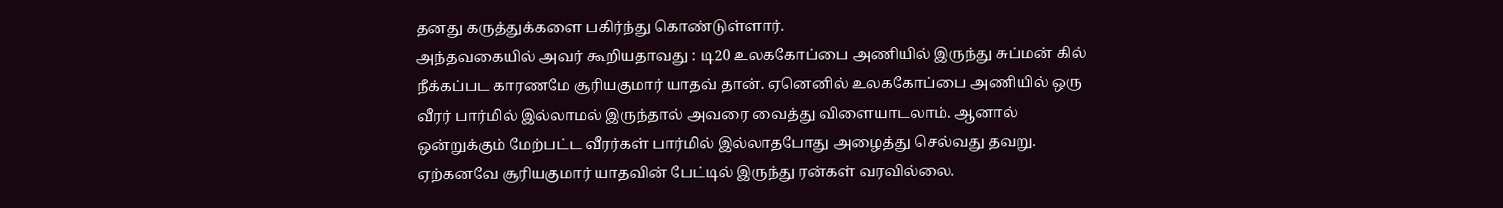தனது கருத்துக்களை பகிர்ந்து கொண்டுள்ளார்.
அந்தவகையில் அவர் கூறியதாவது : டி20 உலககோப்பை அணியில் இருந்து சுப்மன் கில் நீக்கப்பட காரணமே சூரியகுமார் யாதவ் தான். ஏனெனில் உலககோப்பை அணியில் ஒரு வீரர் பார்மில் இல்லாமல் இருந்தால் அவரை வைத்து விளையாடலாம். ஆனால் ஒன்றுக்கும் மேற்பட்ட வீரர்கள் பார்மில் இல்லாதபோது அழைத்து செல்வது தவறு.
ஏற்கனவே சூரியகுமார் யாதவின் பேட்டில் இருந்து ரன்கள் வரவில்லை.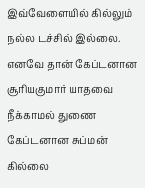இவ்வேளையில் கில்லும் நல்ல டச்சில் இல்லை. எனவே தான் கேப்டனான சூரியகுமார் யாதவை நீக்காமல் துணை கேப்டனான சுப்மன் கில்லை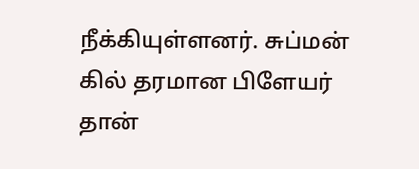நீக்கியுள்ளனர். சுப்மன் கில் தரமான பிளேயர் தான்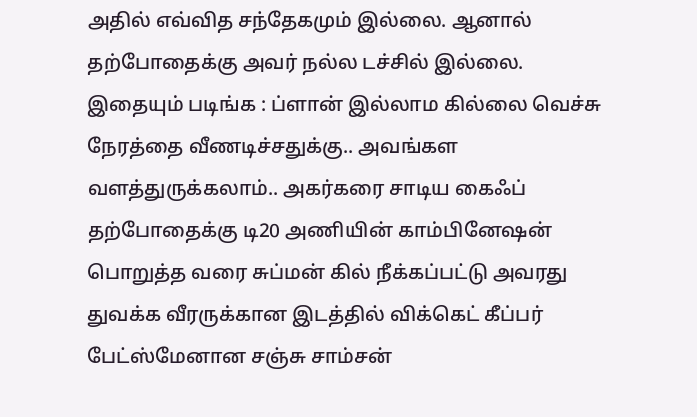அதில் எவ்வித சந்தேகமும் இல்லை. ஆனால் தற்போதைக்கு அவர் நல்ல டச்சில் இல்லை.
இதையும் படிங்க : ப்ளான் இல்லாம கில்லை வெச்சு நேரத்தை வீணடிச்சதுக்கு.. அவங்கள வளத்துருக்கலாம்.. அகர்கரை சாடிய கைஃப்
தற்போதைக்கு டி20 அணியின் காம்பினேஷன் பொறுத்த வரை சுப்மன் கில் நீக்கப்பட்டு அவரது துவக்க வீரருக்கான இடத்தில் விக்கெட் கீப்பர் பேட்ஸ்மேனான சஞ்சு சாம்சன்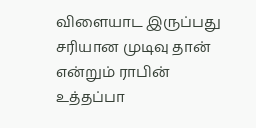விளையாட இருப்பது சரியான முடிவு தான் என்றும் ராபின் உத்தப்பா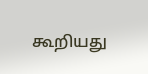கூறியது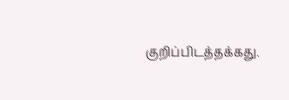குறிப்பிடத்தக்கது.